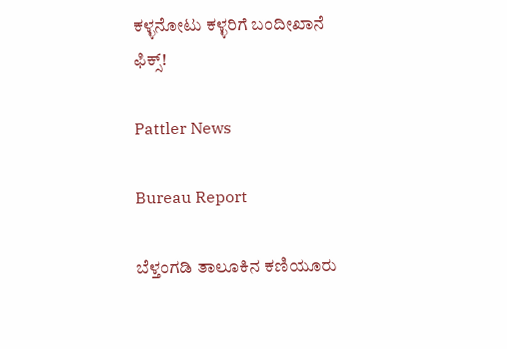ಕಳ್ಳನೋಟು ಕಳ್ಳರಿಗೆ ಬಂದೀಖಾನೆ ಫಿಕ್ಸ್!

Pattler News

Bureau Report

ಬೆಳ್ತಂಗಡಿ ತಾಲೂಕಿನ ಕಣಿಯೂರು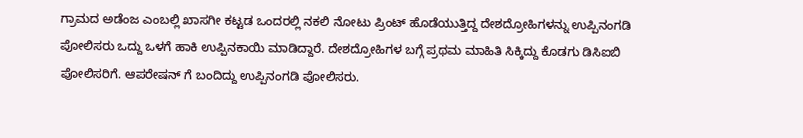ಗ್ರಾಮದ ಅಡೆಂಜ ಎಂಬಲ್ಲಿ ಖಾಸಗೀ ಕಟ್ಟಡ ಒಂದರಲ್ಲಿ ನಕಲಿ ನೋಟು ಪ್ರಿಂಟ್ ಹೊಡೆಯುತ್ತಿದ್ದ ದೇಶದ್ರೋಹಿಗಳನ್ನು ಉಪ್ಪಿನಂಗಡಿ ಪೋಲಿಸರು ಒದ್ದು ಒಳಗೆ ಹಾಕಿ ಉಪ್ಪಿನಕಾಯಿ ಮಾಡಿದ್ದಾರೆ. ದೇಶದ್ರೋಹಿಗಳ ಬಗ್ಗೆ ಪ್ರಥಮ ಮಾಹಿತಿ ಸಿಕ್ಕಿದ್ದು ಕೊಡಗು ಡಿಸಿಐಬಿ ಪೋಲಿಸರಿಗೆ. ಆಪರೇಷನ್ ಗೆ ಬಂದಿದ್ದು ಉಪ್ಪಿನಂಗಡಿ ಪೋಲಿಸರು.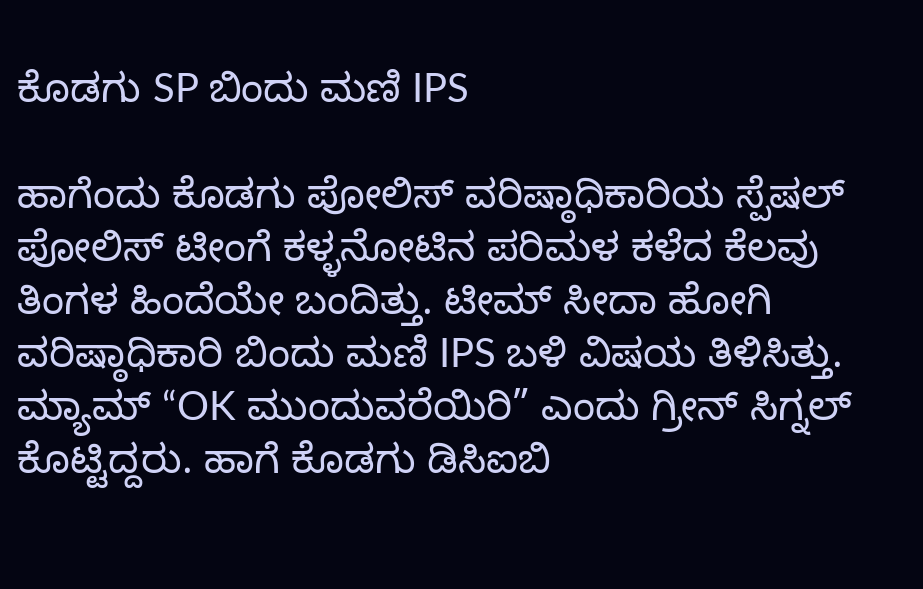ಕೊಡಗು SP ಬಿಂದು ಮಣಿ IPS

ಹಾಗೆಂದು ಕೊಡಗು ಪೋಲಿಸ್ ವರಿಷ್ಠಾಧಿಕಾರಿಯ ಸ್ಪೆಷಲ್ ಪೋಲಿಸ್ ಟೀಂಗೆ ಕಳ್ಳನೋಟಿನ ಪರಿಮಳ ಕಳೆದ ಕೆಲವು ತಿಂಗಳ ಹಿಂದೆಯೇ ಬಂದಿತ್ತು. ಟೀಮ್ ಸೀದಾ ಹೋಗಿ ವರಿಷ್ಠಾಧಿಕಾರಿ ಬಿಂದು ಮಣಿ IPS ಬಳಿ ವಿಷಯ ತಿಳಿಸಿತ್ತು. ಮ್ಯಾಮ್ “OK ಮುಂದುವರೆಯಿರಿ” ಎಂದು ಗ್ರೀನ್ ಸಿಗ್ನಲ್ ಕೊಟ್ಟಿದ್ದರು. ಹಾಗೆ ಕೊಡಗು ಡಿಸಿಐಬಿ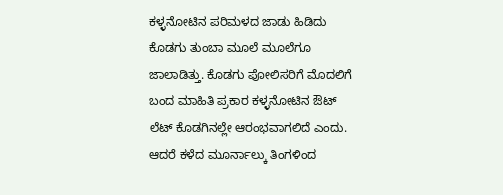ಕಳ್ಳನೋಟಿನ ಪರಿಮಳದ ಜಾಡು ಹಿಡಿದು ಕೊಡಗು ತುಂಬಾ ಮೂಲೆ ಮೂಲೆಗೂ ಜಾಲಾಡಿತ್ತು. ಕೊಡಗು ಪೋಲಿಸರಿಗೆ ಮೊದಲಿಗೆ ಬಂದ ಮಾಹಿತಿ ಪ್ರಕಾರ ಕಳ್ಳನೋಟಿನ ಔಟ್ ಲೆಟ್ ಕೊಡಗಿನಲ್ಲೇ ಆರಂಭವಾಗಲಿದೆ ಎಂದು. ಆದರೆ ಕಳೆದ ಮೂರ್ನಾಲ್ಕು ತಿಂಗಳಿಂದ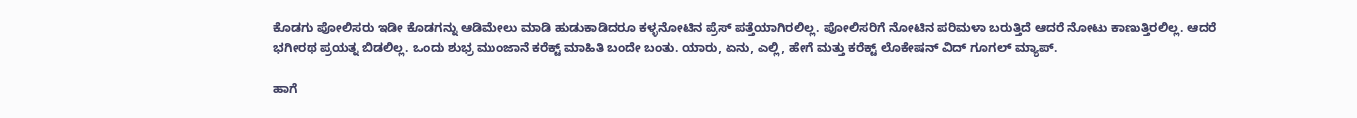ಕೊಡಗು ಪೋಲಿಸರು ಇಡೀ ಕೊಡಗನ್ನು ಆಡಿಮೇಲು ಮಾಡಿ ಹುಡುಕಾಡಿದರೂ ಕಳ್ಳನೋಟಿನ ಪ್ರೆಸ್ ಪತ್ತೆಯಾಗಿರಲಿಲ್ಲ. ಪೋಲಿಸರಿಗೆ ನೋಟಿನ ಪರಿಮಳಾ ಬರುತ್ತಿದೆ ಆದರೆ ನೋಟು ಕಾಣುತ್ತಿರಲಿಲ್ಲ. ಆದರೆ ಭಗೀರಥ ಪ್ರಯತ್ನ ಬಿಡಲಿಲ್ಲ. ಒಂದು ಶುಭ್ರ ಮುಂಜಾನೆ ಕರೆಕ್ಟ್ ಮಾ‌ಹಿತಿ ಬಂದೇ ಬಂತು. ಯಾರು, ಏನು, ಎಲ್ಲಿ, ಹೇಗೆ ಮತ್ತು ಕರೆಕ್ಟ್ ಲೊಕೇಷನ್ ವಿದ್ ಗೂಗಲ್ ಮ್ಯಾಪ್.

ಹಾಗೆ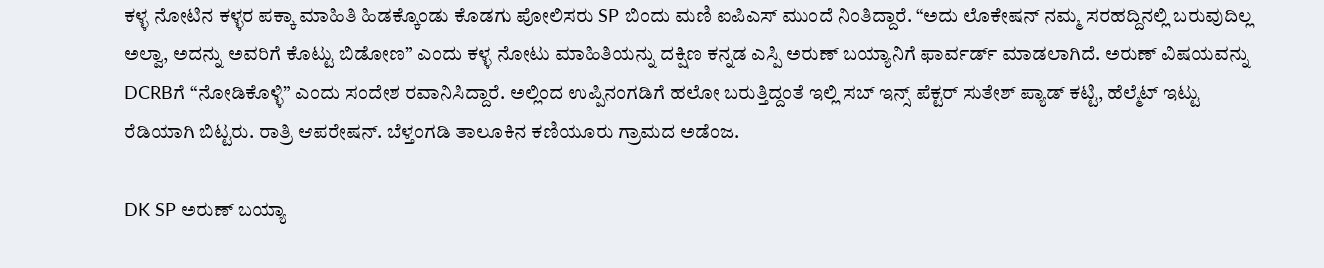ಕಳ್ಳ ನೋಟಿನ ಕಳ್ಳರ ಪಕ್ಕಾ ಮಾಹಿತಿ ಹಿಡಕ್ಕೊಂಡು ಕೊಡಗು ಪೋಲಿಸರು SP ಬಿಂದು ಮಣಿ ಐಪಿಎಸ್ ಮುಂದೆ ನಿಂತಿದ್ದಾರೆ. “ಅದು ಲೊಕೇಷನ್ ನಮ್ಮ ಸರಹದ್ದಿನಲ್ಲಿ ಬರುವುದಿಲ್ಲ ಅಲ್ವಾ, ಅದನ್ನು ಅವರಿಗೆ ಕೊಟ್ಟು ಬಿಡೋಣ” ಎಂದು ಕಳ್ಳ ನೋಟು ಮಾಹಿತಿಯನ್ನು ದಕ್ಷಿಣ ಕನ್ನಡ ಎಸ್ಪಿ ಅರುಣ್ ಬಯ್ಯಾನಿಗೆ ಫಾರ್ವರ್ಡ್ ಮಾಡಲಾಗಿದೆ. ಅರುಣ್ ವಿಷಯವನ್ನು DCRBಗೆ “ನೋಡಿಕೊಳ್ಳಿ” ಎಂದು ಸಂದೇಶ ರವಾನಿಸಿದ್ದಾರೆ. ಅಲ್ಲಿಂದ ಉಪ್ಪಿನಂಗಡಿಗೆ ಹಲೋ ಬರುತ್ತಿದ್ದಂತೆ ಇಲ್ಲಿ ಸಬ್ ಇನ್ಸ್ ಪೆಕ್ಟರ್ ಸುತೇಶ್ ಪ್ಯಾಡ್ ಕಟ್ಟಿ, ಹೆಲ್ಮೆಟ್ ಇಟ್ಟು ರೆಡಿಯಾಗಿ ಬಿಟ್ಟರು. ರಾತ್ರಿ ಆಪರೇಷನ್. ಬೆಳ್ತಂಗಡಿ ತಾಲೂಕಿನ ಕಣಿಯೂರು ಗ್ರಾಮದ ಅಡೆಂಜ.

DK SP ಅರುಣ್ ಬಯ್ಯಾ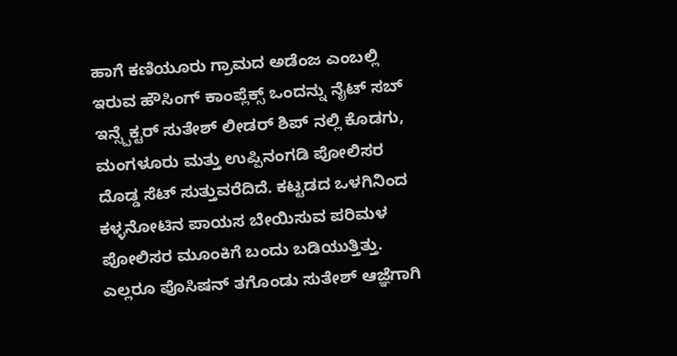ಹಾಗೆ ಕಣಿಯೂರು ಗ್ರಾಮದ ಅಡೆಂಜ ಎಂಬಲ್ಲಿ ಇರುವ ಹೌಸಿಂಗ್ ಕಾಂಪ್ಲೆಕ್ಸ್ ಒಂದನ್ನು ನೈಟ್ ಸಬ್ ಇನ್ಸ್ಪೆಕ್ಟರ್ ಸುತೇಶ್ ಲೀಡರ್ ಶಿಪ್ ನಲ್ಲಿ ಕೊಡಗು, ಮಂಗಳೂರು ಮತ್ತು ಉಪ್ಪಿನಂಗಡಿ ಪೋಲಿಸರ ದೊಡ್ಡ ಸೆಟ್ ಸುತ್ತುವರೆದಿದೆ. ಕಟ್ಟಡದ ಒಳಗಿನಿಂದ ಕಳ್ಳನೋಟಿನ ಪಾಯಸ ಬೇಯಿಸುವ ಪರಿಮಳ ಪೋಲಿಸರ ಮೂಂಕಿಗೆ ಬಂದು ಬಡಿಯುತ್ತಿತ್ತು. ಎಲ್ಲರೂ ಪೊಸಿಷನ್ ತಗೊಂಡು ಸುತೇಶ್ ಆಜ್ಞೆಗಾಗಿ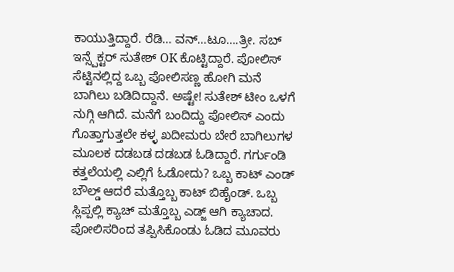ಕಾಯುತ್ತಿದ್ದಾರೆ. ರೆಡಿ… ವನ್…ಟೂ….ತ್ರೀ. ಸಬ್ ಇನ್ಸ್ಪೆಕ್ಟರ್ ಸುತೇಶ್ OK ಕೊಟ್ಟಿದ್ದಾರೆ. ಪೋಲಿಸ್ ಸೆಟ್ಟಿನಲ್ಲಿದ್ದ ಒಬ್ಬ ಪೋಲಿಸಣ್ಣ ಹೋಗಿ ಮನೆ ಬಾಗಿಲು ಬಡಿದಿದ್ದಾನೆ. ಅಷ್ಟೇ! ಸುತೇಶ್ ಟೀಂ ಒಳಗೆ ನುಗ್ಗಿ ಆಗಿದೆ. ಮನೆಗೆ ಬಂದಿದ್ದು ಪೋಲಿಸ್ ಎಂದು ಗೊತ್ತಾಗುತ್ತಲೇ ಕಳ್ಳ ಖದೀಮರು ಬೇರೆ ಬಾಗಿಲುಗಳ ಮೂಲಕ ದಡಬಡ ದಡಬಡ ಓಡಿದ್ದಾರೆ. ಗರ್ಗುಂಡಿ ಕತ್ತಲೆಯಲ್ಲಿ ಎಲ್ಲಿಗೆ ಓಡೋದು? ಒಬ್ಬ ಕಾಟ್ ಎಂಡ್ ಬೌಲ್ಡ್ ಆದರೆ ಮತ್ತೊಬ್ಬ ಕಾಟ್ ಬಿಹೈಂಡ್. ಒಬ್ಬ ಸ್ಲಿಪ್ಪಲ್ಲಿ ಕ್ಯಾಚ್ ಮತ್ತೊಬ್ಬ ಎಡ್ಜ್ ಆಗಿ ಕ್ಯಾಚಾದ. ಪೋಲಿಸರಿಂದ ತಪ್ಪಿಸಿಕೊಂಡು ಓಡಿದ ಮೂವರು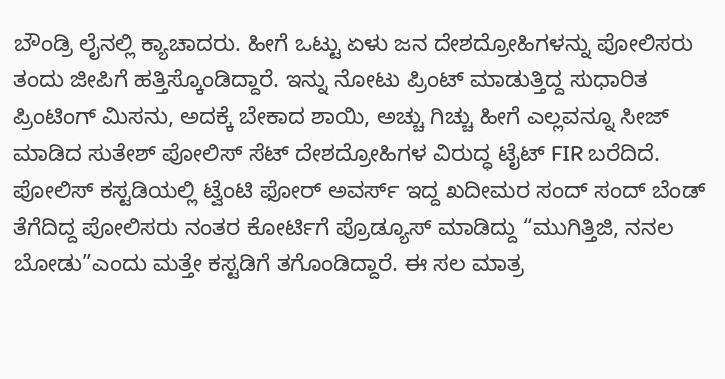ಬೌಂಡ್ರಿ ಲೈನಲ್ಲಿ ಕ್ಯಾಚಾದರು. ಹೀಗೆ ಒಟ್ಟು ಏಳು ಜನ ದೇಶದ್ರೋಹಿಗಳನ್ನು ಪೋಲಿಸರು ತಂದು ಜೀಪಿಗೆ ಹತ್ತಿಸ್ಕೊಂಡಿದ್ದಾರೆ. ಇನ್ನು ನೋಟು ಪ್ರಿಂಟ್ ಮಾಡುತ್ತಿದ್ದ ಸುಧಾರಿತ ಪ್ರಿಂಟಿಂಗ್ ಮಿಸನು, ಅದಕ್ಕೆ ಬೇಕಾದ ಶಾಯಿ, ಅಚ್ಚು ಗಿಚ್ಚು ಹೀಗೆ ಎಲ್ಲವನ್ನೂ ಸೀಜ್ ಮಾಡಿದ ಸುತೇಶ್ ಪೋಲಿಸ್ ಸೆಟ್ ದೇಶದ್ರೋಹಿಗಳ ವಿರುದ್ಧ ಟೈಟ್ FIR ಬರೆದಿದೆ. ಪೋಲಿಸ್ ಕಸ್ಟಡಿಯಲ್ಲಿ ಟ್ವೆಂಟಿ ಫೋರ್ ಅವರ್ಸ್ ಇದ್ದ ಖದೀಮರ ಸಂದ್ ಸಂದ್ ಬೆಂಡ್ ತೆಗೆದಿದ್ದ ಪೋಲಿಸರು ನಂತರ ಕೋರ್ಟಿಗೆ ಪ್ರೊಡ್ಯೂಸ್ ಮಾಡಿದ್ದು “ಮುಗಿತ್ತಿಜಿ, ನನಲ ಬೋಡು”ಎಂದು ಮತ್ತೇ ಕಸ್ಟಡಿಗೆ ತಗೊಂಡಿದ್ದಾರೆ. ಈ ಸಲ ಮಾತ್ರ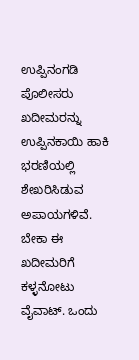ಉಪ್ಪಿನಂಗಡಿ ಪೊಲೀಸರು ಖದೀಮರನ್ನು ಉಪ್ಪಿನಕಾಯಿ ಹಾಕಿ ಭರಣಿಯಲ್ಲಿ ಶೇಖರಿಸಿಡುವ ಅಪಾಯಗಳಿವೆ. ಬೇಕಾ ಈ ಖದೀಮರಿಗೆ ಕಳ್ಳನೋಟು ವೈವಾಟ್. ಒಂದು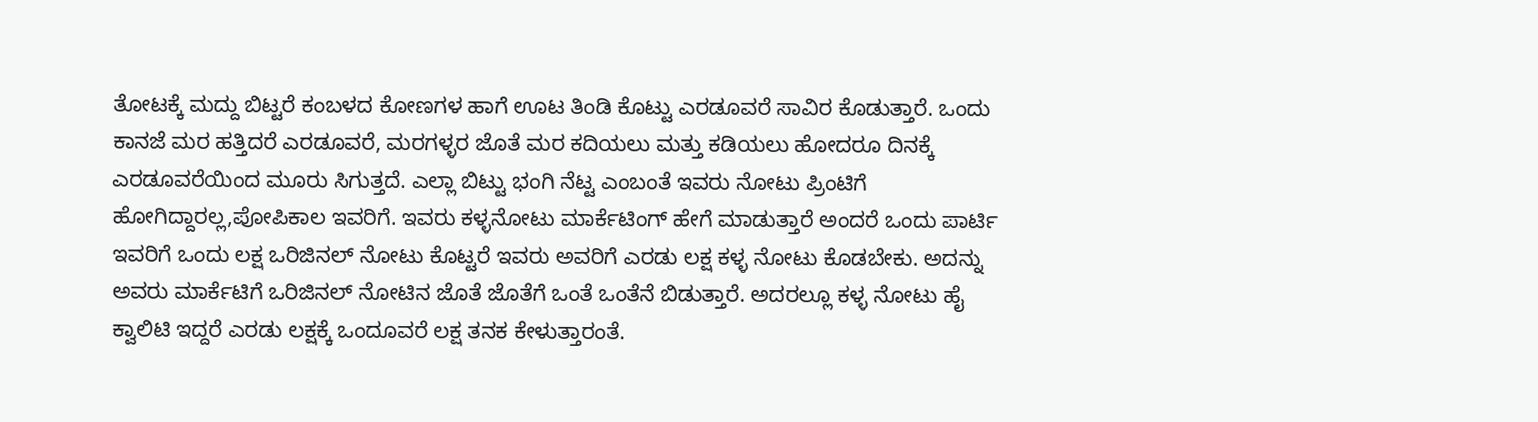ತೋಟಕ್ಕೆ ಮದ್ದು ಬಿಟ್ಟರೆ ಕಂಬಳದ ಕೋಣಗಳ ಹಾಗೆ ಊಟ ತಿಂಡಿ ಕೊಟ್ಟು ಎರಡೂವರೆ ಸಾವಿರ ಕೊಡುತ್ತಾರೆ. ಒಂದು ಕಾನಜೆ ಮರ ಹತ್ತಿದರೆ ಎರಡೂವರೆ, ಮರಗಳ್ಳರ ಜೊತೆ ಮರ ಕದಿಯಲು ಮತ್ತು ಕಡಿಯಲು ಹೋದರೂ ದಿನಕ್ಕೆ ಎರಡೂವರೆಯಿಂದ ಮೂರು ಸಿಗುತ್ತದೆ. ಎಲ್ಲಾ ಬಿಟ್ಟು ಭಂಗಿ ನೆಟ್ಟ ಎಂಬಂತೆ ಇವರು ನೋಟು ಪ್ರಿಂಟಿಗೆ ಹೋಗಿದ್ದಾರಲ್ಲ,ಪೋಪಿಕಾಲ ಇವರಿಗೆ. ಇವರು ಕಳ್ಳನೋಟು ಮಾರ್ಕೆಟಿಂಗ್ ಹೇಗೆ ಮಾಡುತ್ತಾರೆ ಅಂದರೆ ಒಂದು ಪಾರ್ಟಿ ಇವರಿಗೆ ಒಂದು ಲಕ್ಷ ಒರಿಜಿನಲ್ ನೋಟು ಕೊಟ್ಟರೆ ಇವರು ಅವರಿಗೆ ಎರಡು ಲಕ್ಷ ಕಳ್ಳ ನೋಟು ಕೊಡಬೇಕು. ಅದನ್ನು ಅವರು ಮಾರ್ಕೆಟಿಗೆ ಒರಿಜಿನಲ್ ನೋಟಿನ ಜೊತೆ ಜೊತೆಗೆ ಒಂತೆ ಒಂತೆನೆ ಬಿಡುತ್ತಾರೆ. ಅದರಲ್ಲೂ ಕಳ್ಳ ನೋಟು ಹೈ ಕ್ವಾಲಿಟಿ ಇದ್ದರೆ ಎರಡು ಲಕ್ಷಕ್ಕೆ ಒಂದೂವರೆ ಲಕ್ಷ ತನಕ ಕೇಳುತ್ತಾರಂತೆ.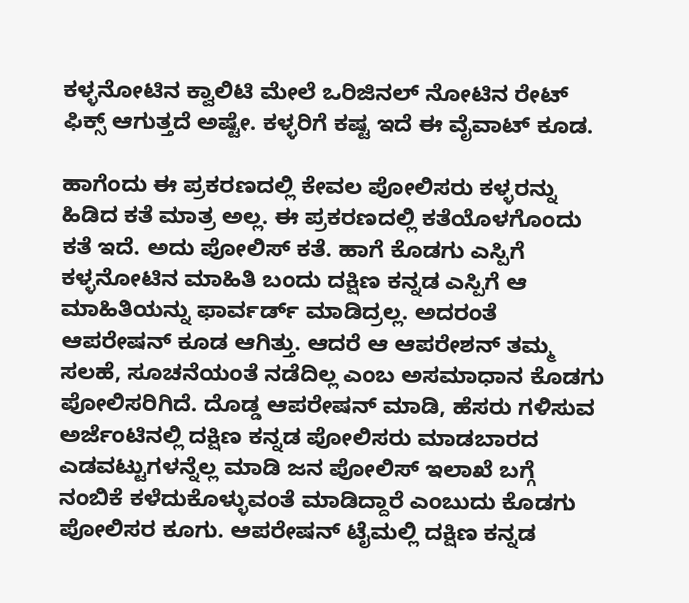ಕಳ್ಳನೋಟಿನ ಕ್ವಾಲಿಟಿ ಮೇಲೆ ಒರಿಜಿನಲ್ ನೋಟಿನ ರೇಟ್ ಫಿಕ್ಸ್ ಆಗುತ್ತದೆ ಅಷ್ಟೇ. ಕಳ್ಳರಿಗೆ ಕಷ್ಟ ಇದೆ ಈ ವೈವಾಟ್ ಕೂಡ.

ಹಾಗೆಂದು ಈ ಪ್ರಕರಣದಲ್ಲಿ ಕೇವಲ ಪೋಲಿಸರು ಕಳ್ಳರನ್ನು ಹಿಡಿದ ಕತೆ ಮಾತ್ರ ಅಲ್ಲ. ಈ ಪ್ರಕರಣದಲ್ಲಿ ಕತೆಯೊಳಗೊಂದು ಕತೆ ಇದೆ. ಅದು ಪೋಲಿಸ್ ಕತೆ. ಹಾಗೆ ಕೊಡಗು ಎಸ್ಪಿಗೆ ಕಳ್ಳನೋಟಿನ ಮಾಹಿತಿ ಬಂದು ದಕ್ಷಿಣ ಕನ್ನಡ ಎಸ್ಪಿಗೆ ಆ ಮಾಹಿತಿಯನ್ನು ಫಾರ್ವರ್ಡ್ ಮಾಡಿದ್ರಲ್ಲ. ಅದರಂತೆ ಆಪರೇಷನ್ ಕೂಡ ಆಗಿತ್ತು. ಆದರೆ ಆ ಆಪರೇಶನ್ ತಮ್ಮ ಸಲಹೆ, ಸೂಚನೆಯಂತೆ ನಡೆದಿಲ್ಲ ಎಂಬ ಅಸಮಾಧಾನ ಕೊಡಗು ಪೋಲಿಸರಿಗಿದೆ. ದೊಡ್ಡ ಆಪರೇಷನ್ ಮಾಡಿ, ಹೆಸರು ಗಳಿಸುವ ಅರ್ಜೆಂಟಿನಲ್ಲಿ ದಕ್ಷಿಣ ಕನ್ನಡ ಪೋಲಿಸರು ಮಾಡಬಾರದ ಎಡವಟ್ಟುಗಳನ್ನೆಲ್ಲ ಮಾಡಿ ಜನ ಪೋಲಿಸ್ ಇಲಾಖೆ ಬಗ್ಗೆ ನಂಬಿಕೆ ಕಳೆದುಕೊಳ್ಳುವಂತೆ ಮಾಡಿದ್ದಾರೆ ಎಂಬುದು ಕೊಡಗು ಪೋಲಿಸರ ಕೂಗು. ಆಪರೇಷನ್ ಟೈಮಲ್ಲಿ ದಕ್ಷಿಣ ಕನ್ನಡ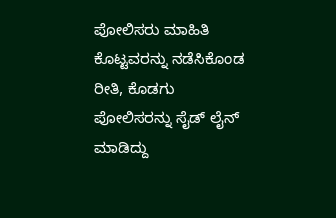ಪೋಲಿಸರು ಮಾಹಿತಿ ಕೊಟ್ಟವರನ್ನು ನಡೆಸಿಕೊಂಡ ರೀತಿ, ಕೊಡಗು ಪೋಲಿಸರನ್ನು ಸೈಡ್ ಲೈನ್ ಮಾಡಿದ್ದು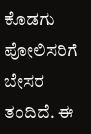ಕೊಡಗು ಪೋಲಿಸರಿಗೆ ಬೇಸರ ತಂದಿದೆ. ಈ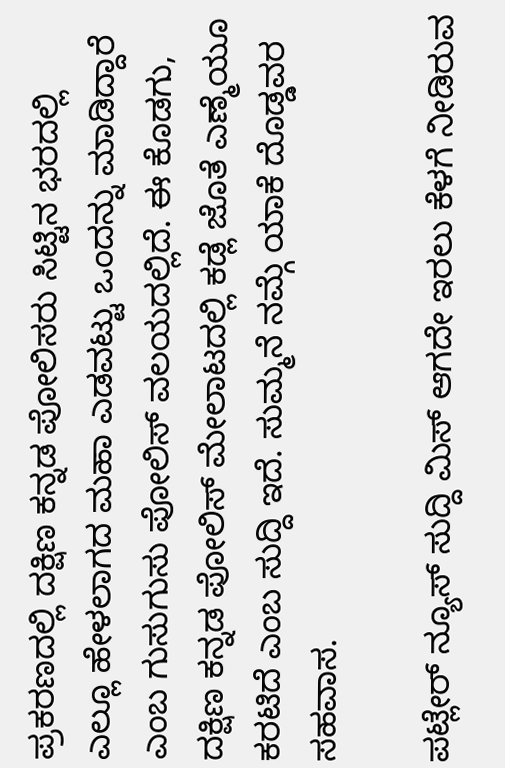ಪ್ರಕರಣದಲ್ಲಿ ದಕ್ಷಿಣ ಕನ್ನಡ ಪೋಲಿಸರು ಸಿಟ್ಟಿನ ಭರದಲ್ಲಿ ಎಲ್ಲೂ ಹೇಳಲಾಗದ ಮಹಾ ಎಡವಟ್ಟು ಒಂದನ್ನು ಮಾಡಿದ್ದಾರೆ ಎಂಬ ಗುಸುಗುಸು ಪೋಲಿಸ್ ವಲಯದಲ್ಲಿದೆ. ಈ ಕೊಡಗು, ದಕ್ಷಿಣ ಕನ್ನಡ ಪೋಲಿಸ್ ಮೇಲಾಟದಲ್ಲಿ ಕಡ್ಲೆ ಜೊತೆ ಎಣ್ಮೆಯೂ ಕರಟಿದೆ ಎಂಬ ಸುದ್ದಿ ಇದೆ. ಸುಮ್ಮನೆ ನಮ್ಗೆ ಯಾಕೆ ದೊಡ್ಡವರ ಸಹವಾಸ.

ಪಟ್ಲೇರ್ ನ್ಯೂಸ್ ಸುದ್ದಿ ಮಿಸ್ ಆಗದೇ ಇರಲು ಕೆಳಗೆ ನೀಡಿರುವ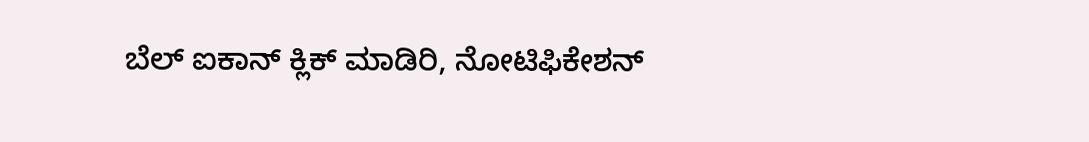ಬೆಲ್ ಐಕಾನ್ ಕ್ಲಿಕ್ ಮಾಡಿರಿ, ನೋಟಿಫಿಕೇಶನ್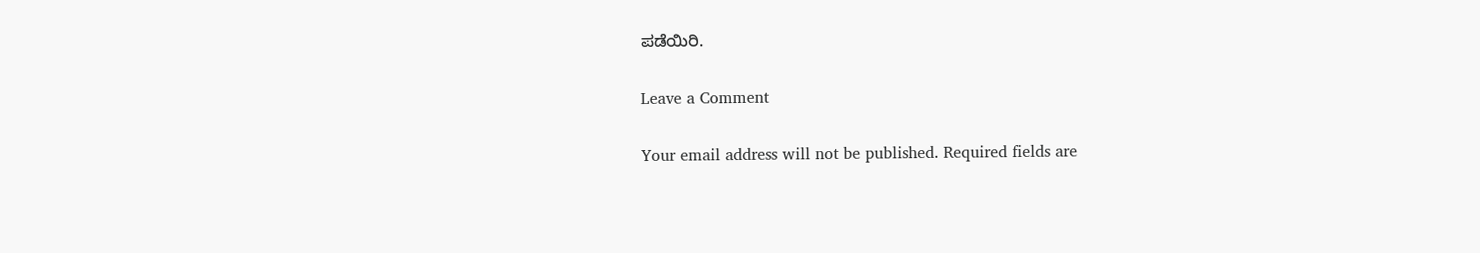ಪಡೆಯಿರಿ.

Leave a Comment

Your email address will not be published. Required fields are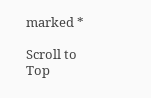marked *

Scroll to Top